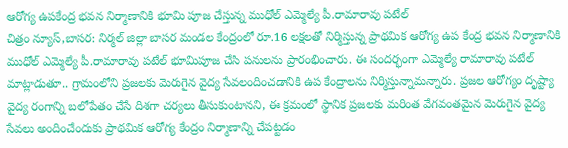ఆరోగ్య ఉపకేంద్ర భవన నిర్మాణానికి భూమి పూజ చేస్తున్న ముధోల్ ఎమ్మెల్యే పీ.రామారావు పటేల్
చిత్రం న్యూస్,బాసర: నిర్మల్ జిల్లా బాసర మండల కేంద్రంలో రూ.16 లక్షలతో నిర్మిస్తున్న ప్రాథమిక ఆరోగ్య ఉప కేంద్ర భవన నిర్మాణానికి ముధోల్ ఎమ్మెల్యే పీ.రామారావు పటేల్ భూమిపూజ చేసి పనులను ప్రారంభించారు. ఈ సందర్భంగా ఎమ్మెల్యే రామారావు పటేల్ మాట్లాడుతూ.. గ్రామంలోని ప్రజలకు మెరుగైన వైద్య సేవలందించడానికి ఉప కేంద్రాలను నిర్మిస్తున్నామన్నారు. ప్రజల ఆరోగ్యం దృష్ట్యా వైద్య రంగాన్ని బలోపేతం చేసే దిశగా చర్యలు తీసుకుంటానని, ఈ క్రమంలో స్థానిక ప్రజలకు మరింత వేగవంతమైన మెరుగైన వైద్య సేవలు అందించేందుకు ప్రాథమిక ఆరోగ్య కేంద్రం నిర్మాణాన్ని చేపట్టడం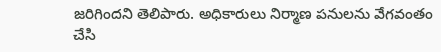జరిగిందని తెలిపారు. అధికారులు నిర్మాణ పనులను వేగవంతం చేసి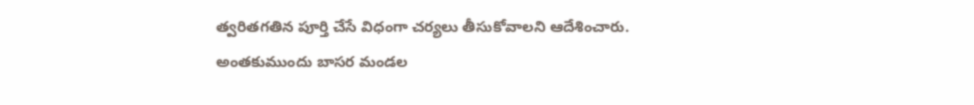త్వరితగతిన పూర్తి చేసే విధంగా చర్యలు తీసుకోవాలని ఆదేశించారు. అంతకుముందు బాసర మండల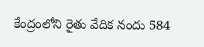కేంద్రంలోని రైతు వేదిక నందు 584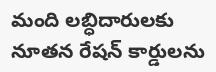మంది లబ్ధిదారులకు నూతన రేషన్ కార్డులను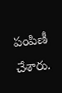పంపిణీ చేశారు.